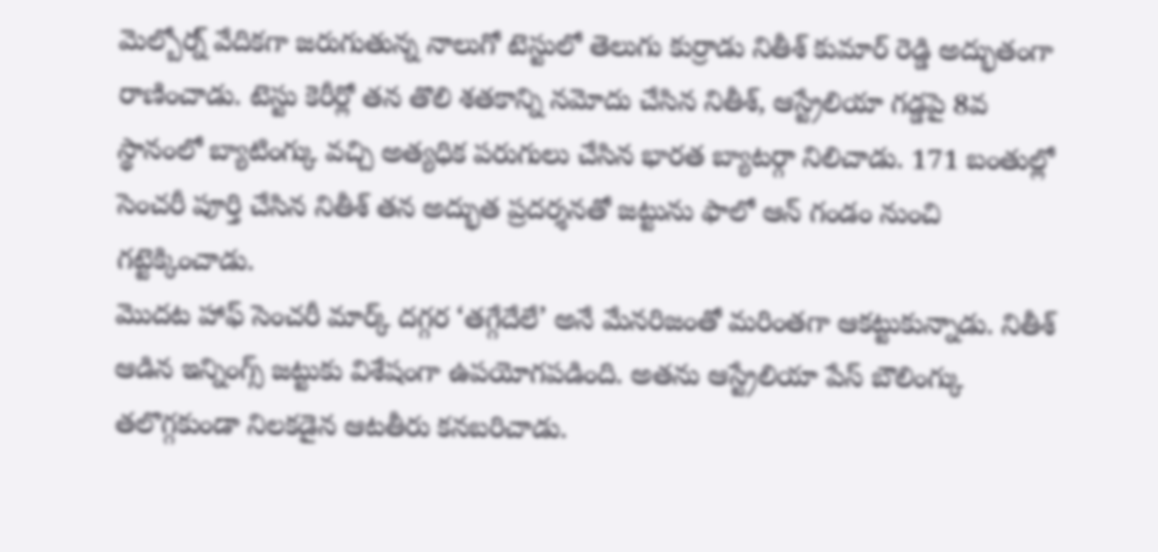మెల్బోర్న్ వేదికగా జరుగుతున్న నాలుగో టెస్టులో తెలుగు కుర్రాడు నితీశ్ కుమార్ రెడ్డి అద్భుతంగా రాణించాడు. టెస్టు కెరీర్లో తన తొలి శతకాన్ని నమోదు చేసిన నితీశ్, ఆస్ట్రేలియా గడ్డపై 8వ స్థానంలో బ్యాటింగ్కు వచ్చి అత్యధిక పరుగులు చేసిన భారత బ్యాటర్గా నిలిచాడు. 171 బంతుల్లో సెంచరీ పూర్తి చేసిన నితీశ్ తన అద్భుత ప్రదర్శనతో జట్టును ఫాలో ఆన్ గండం నుంచి గట్టెక్కించాడు.
మొదట హాఫ్ సెంచరీ మార్క్ దగ్గర ‘తగ్గేదేలే’ అనే మేనరిజంతో మరింతగా ఆకట్టుకున్నాడు. నితీశ్ ఆడిన ఇన్నింగ్స్ జట్టుకు విశేషంగా ఉపయోగపడింది. అతను ఆస్ట్రేలియా పేస్ బౌలింగ్కు తలొగ్గకుండా నిలకడైన ఆటతీరు కనబరిచాడు.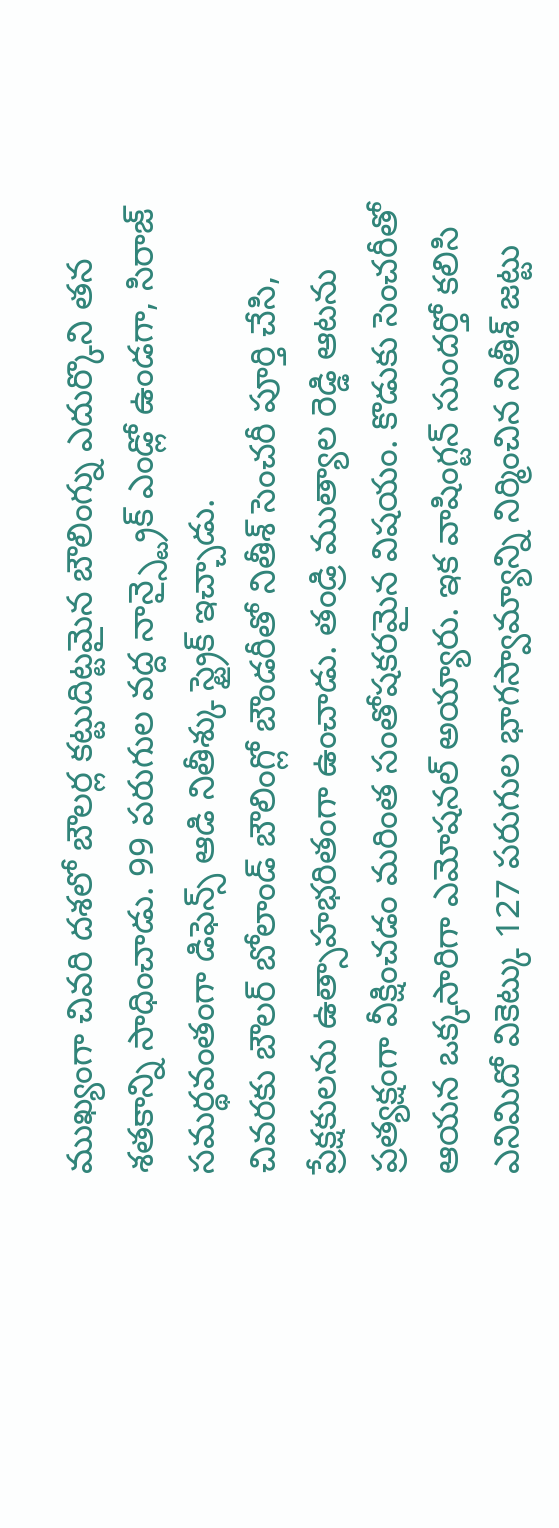ముఖ్యంగా చివరి దశలో బౌలర్ల కట్టుదిట్టమైన బౌలింగ్ను ఎదుర్కొని తన శతకాన్ని సాధించాడు. 99 పరుగుల వద్ద నాన్స్ట్రైక్ ఎండ్లో ఉండగా, సిరాజ్ సమర్థవంతంగా డిఫెన్స్ ఆడి నితీశ్కు స్ట్రైక్ ఇచ్చాడు.
చివరకు బౌలర్ బోలాండ్ బౌలింగ్లో బౌండరీతో నితీశ్ సెంచరీ పూర్తి చేసి, ప్రేక్షకులను ఉత్సాహభరితంగా ఉంచాడు. తండ్రి ముత్యాల రెడ్డి ఆటను ప్రత్యక్షంగా వీక్షించడం మరింత సంతోషకరమైన విషయం. కొడుకు సెంచరీతో ఆయన ఒక్కసారిగా ఎమోషనల్ అయ్యారు. ఇక వాషింగ్టన్ సుందర్తో కలిసి ఎనిమిదో వికెట్కు 127 పరుగుల భాగస్వామ్యాన్ని నిర్మించిన నితీశ్ జట్టు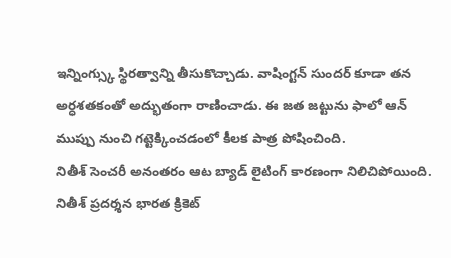ఇన్నింగ్స్కు స్థిరత్వాన్ని తీసుకొచ్చాడు. వాషింగ్టన్ సుందర్ కూడా తన అర్ధశతకంతో అద్భుతంగా రాణించాడు. ఈ జత జట్టును ఫాలో ఆన్ ముప్పు నుంచి గట్టెక్కించడంలో కీలక పాత్ర పోషించింది.
నితీశ్ సెంచరీ అనంతరం ఆట బ్యాడ్ లైటింగ్ కారణంగా నిలిచిపోయింది. నితీశ్ ప్రదర్శన భారత క్రికెట్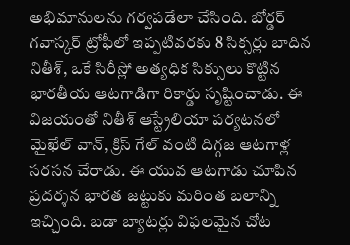అభిమానులను గర్వపడేలా చేసింది. బోర్డర్ గవాస్కర్ ట్రోఫీలో ఇప్పటివరకు 8 సిక్సర్లు బాదిన నితీశ్, ఒకే సిరీస్లో అత్యధిక సిక్సులు కొట్టిన భారతీయ ఆటగాడిగా రికార్డు సృష్టించాడు. ఈ విజయంతో నితీశ్ ఆస్ట్రేలియా పర్యటనలో మైఖేల్ వాన్, క్రిస్ గేల్ వంటి దిగ్గజ ఆటగాళ్ల సరసన చేరాడు. ఈ యువ ఆటగాడు చూపిన ప్రదర్శన భారత జట్టుకు మరింత బలాన్ని ఇచ్చింది. బడా బ్యాటర్లు విఫలమైన చోట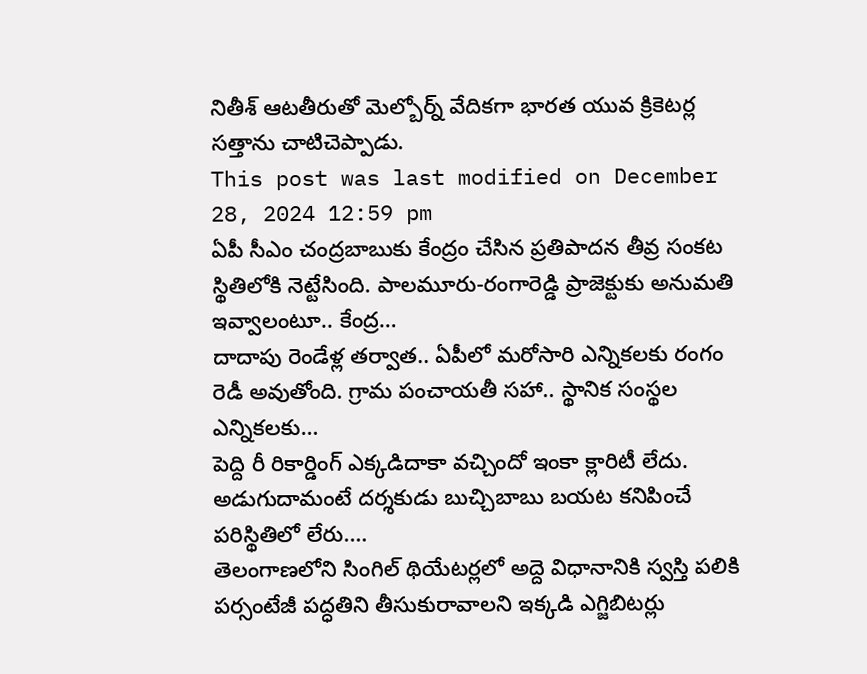నితీశ్ ఆటతీరుతో మెల్బోర్న్ వేదికగా భారత యువ క్రికెటర్ల సత్తాను చాటిచెప్పాడు.
This post was last modified on December 28, 2024 12:59 pm
ఏపీ సీఎం చంద్రబాబుకు కేంద్రం చేసిన ప్రతిపాదన తీవ్ర సంకట స్థితిలోకి నెట్టేసింది. పాలమూరు-రంగారెడ్డి ప్రాజెక్టుకు అనుమతి ఇవ్వాలంటూ.. కేంద్ర…
దాదాపు రెండేళ్ల తర్వాత.. ఏపీలో మరోసారి ఎన్నికలకు రంగం రెడీ అవుతోంది. గ్రామ పంచాయతీ సహా.. స్థానిక సంస్థల ఎన్నికలకు…
పెద్ది రీ రికార్డింగ్ ఎక్కడిదాకా వచ్చిందో ఇంకా క్లారిటీ లేదు. అడుగుదామంటే దర్శకుడు బుచ్చిబాబు బయట కనిపించే పరిస్థితిలో లేరు.…
తెలంగాణలోని సింగిల్ థియేటర్లలో అద్దె విధానానికి స్వస్తి పలికి పర్సంటేజీ పద్ధతిని తీసుకురావాలని ఇక్కడి ఎగ్జిబిటర్లు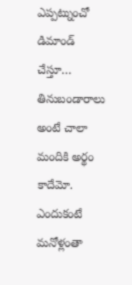ఎప్పట్నుంచో డిమాండ్ చేస్తూ…
తినుబండారాలు అంటే చాలా మందికి అర్థం కాదేమో. ఎందుకంటే మనోళ్లంతా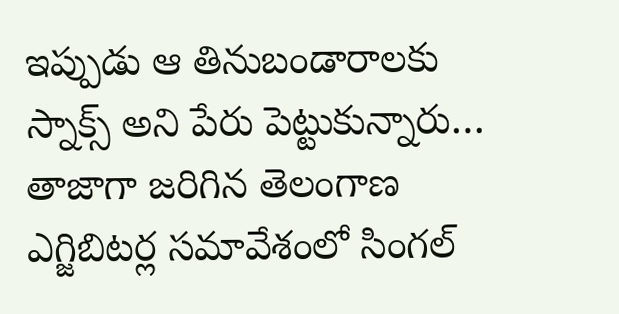ఇప్పుడు ఆ తినుబండారాలకు స్నాక్స్ అని పేరు పెట్టుకున్నారు…
తాజాగా జరిగిన తెలంగాణ ఎగ్జిబిటర్ల సమావేశంలో సింగల్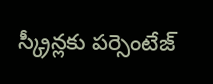స్క్రీన్లకు పర్సెంటేజ్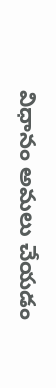విధానం అమలు చేయడం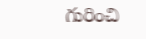గురించి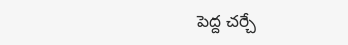పెద్ద చర్చే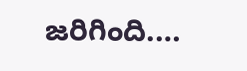జరిగింది.…